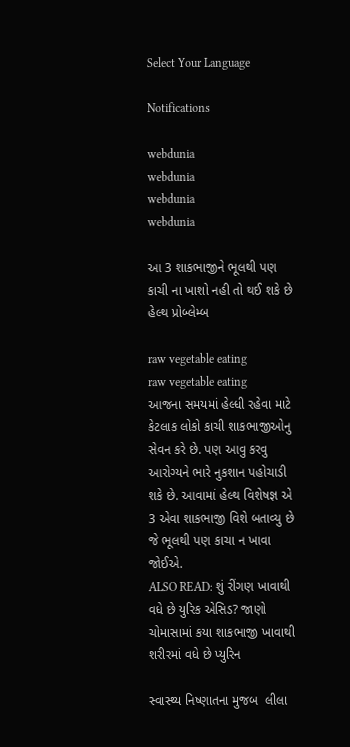Select Your Language

Notifications

webdunia
webdunia
webdunia
webdunia

આ 3 શાકભાજીને ભૂલથી પણ કાચી ના ખાશો નહી તો થઈ શકે છે હેલ્થ પ્રોબ્લેમ્બ

raw vegetable eating
raw vegetable eating
આજના સમયમાં હેલ્ધી રહેવા માટે કેટલાક લોકો કાચી શાકભાજીઓનુ સેવન કરે છે. પણ આવુ કરવુ આરોગ્યને ભારે નુકશાન પહોચાડી શકે છે. આવામાં હેલ્થ વિશેષજ્ઞ એ 3 એવા શાકભાજી વિશે બતાવ્યુ છે જે ભૂલથી પણ કાચા ન ખાવા જોઈએ.
ALSO READ: શું રીંગણ ખાવાથી વધે છે યુરિક એસિડ? જાણો ચોમાસામાં કયા શાકભાજી ખાવાથી શરીરમાં વધે છે પ્યુરિન

સ્વાસ્થ્ય નિષ્ણાતના મુજબ  લીલા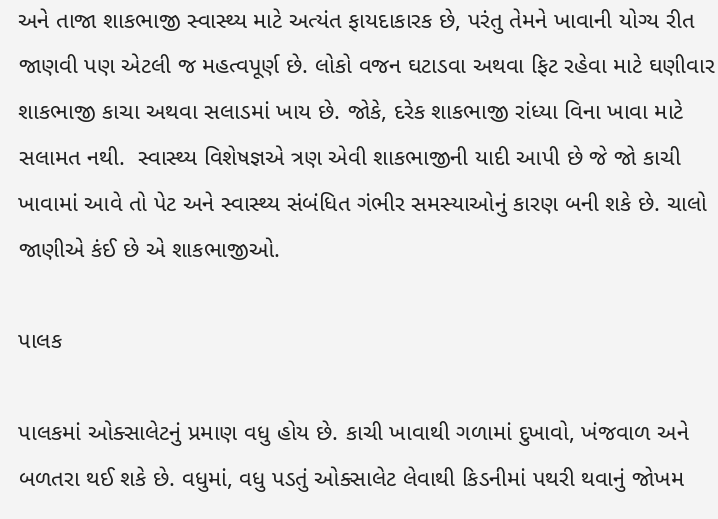અને તાજા શાકભાજી સ્વાસ્થ્ય માટે અત્યંત ફાયદાકારક છે, પરંતુ તેમને ખાવાની યોગ્ય રીત જાણવી પણ એટલી જ મહત્વપૂર્ણ છે. લોકો વજન ઘટાડવા અથવા ફિટ રહેવા માટે ઘણીવાર શાકભાજી કાચા અથવા સલાડમાં ખાય છે. જોકે, દરેક શાકભાજી રાંધ્યા વિના ખાવા માટે સલામત નથી.  સ્વાસ્થ્ય વિશેષજ્ઞએ ત્રણ એવી શાકભાજીની યાદી આપી છે જે જો કાચી ખાવામાં આવે તો પેટ અને સ્વાસ્થ્ય સંબંધિત ગંભીર સમસ્યાઓનું કારણ બની શકે છે. ચાલો જાણીએ કંઈ છે એ શાકભાજીઓ.

પાલક

પાલકમાં ઓક્સાલેટનું પ્રમાણ વધુ હોય છે. કાચી ખાવાથી ગળામાં દુખાવો, ખંજવાળ અને બળતરા થઈ શકે છે. વધુમાં, વધુ પડતું ઓક્સાલેટ લેવાથી કિડનીમાં પથરી થવાનું જોખમ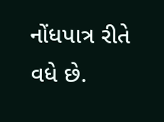નોંધપાત્ર રીતે વધે છે.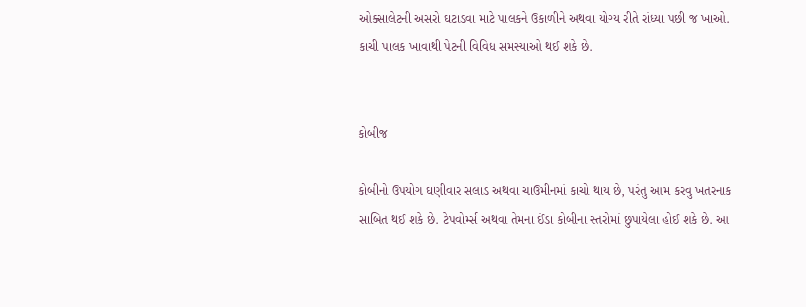ઓક્સાલેટની અસરો ઘટાડવા માટે પાલકને ઉકાળીને અથવા યોગ્ય રીતે રાંધ્યા પછી જ ખાઓ. કાચી પાલક ખાવાથી પેટની વિવિધ સમસ્યાઓ થઈ શકે છે.


કોબીજ

કોબીનો ઉપયોગ ઘણીવાર સલાડ અથવા ચાઉમીનમાં કાચો થાય છે, પરંતુ આમ કરવુ ખતરનાક સાબિત થઈ શકે છે. ટેપવોર્મ્સ અથવા તેમના ઈંડા કોબીના સ્તરોમાં છુપાયેલા હોઈ શકે છે. આ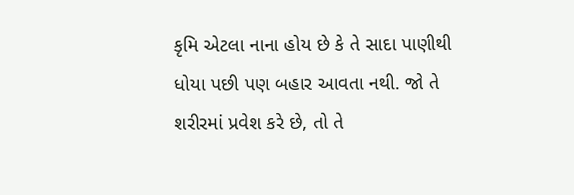કૃમિ એટલા નાના હોય છે કે તે સાદા પાણીથી ધોયા પછી પણ બહાર આવતા નથી. જો તે શરીરમાં પ્રવેશ કરે છે, તો તે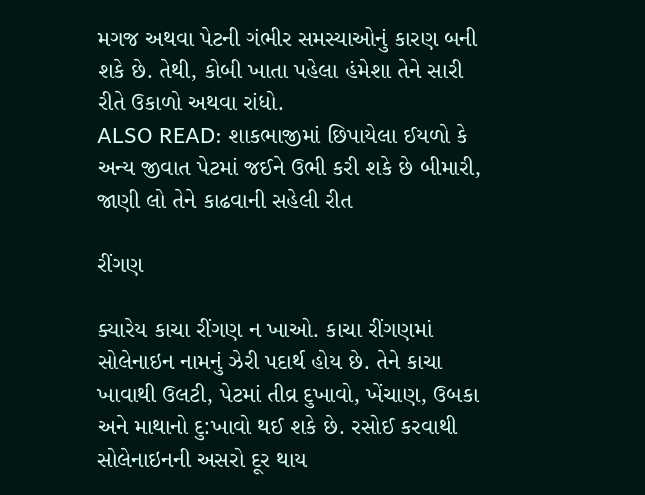મગજ અથવા પેટની ગંભીર સમસ્યાઓનું કારણ બની શકે છે. તેથી, કોબી ખાતા પહેલા હંમેશા તેને સારી રીતે ઉકાળો અથવા રાંધો.
ALSO READ: શાકભાજીમાં છિપાયેલા ઈયળો કે અન્ય જીવાત પેટમાં જઈને ઉભી કરી શકે છે બીમારી, જાણી લો તેને કાઢવાની સહેલી રીત

રીંગણ

ક્યારેય કાચા રીંગણ ન ખાઓ. કાચા રીંગણમાં સોલેનાઇન નામનું ઝેરી પદાર્થ હોય છે. તેને કાચા ખાવાથી ઉલટી, પેટમાં તીવ્ર દુખાવો, ખેંચાણ, ઉબકા અને માથાનો દુ:ખાવો થઈ શકે છે. રસોઈ કરવાથી સોલેનાઇનની અસરો દૂર થાય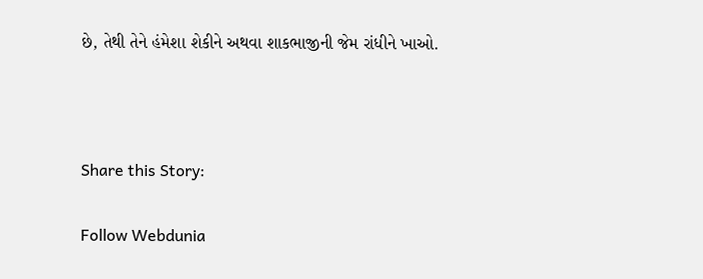છે, તેથી તેને હંમેશા શેકીને અથવા શાકભાજીની જેમ રાંધીને ખાઓ.



Share this Story:

Follow Webdunia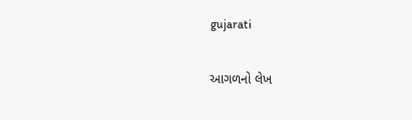gujarati

આગળનો લેખ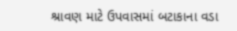શ્રાવણ માટે ઉપવાસમાં બટાકાના વડા